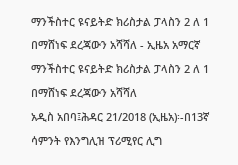ማንችስተር ዩናይትድ ክሪስታል ፓላስን 2 ለ 1 በማሸነፍ ደረጃውን አሻሻለ - ኢዜአ አማርኛ
ማንችስተር ዩናይትድ ክሪስታል ፓላስን 2 ለ 1 በማሸነፍ ደረጃውን አሻሻለ
አዲስ አበባ፤ሕዳር 21/2018 (ኢዜአ)፡-በ13ኛ ሳምንት የእንግሊዝ ፕሪሚየር ሊግ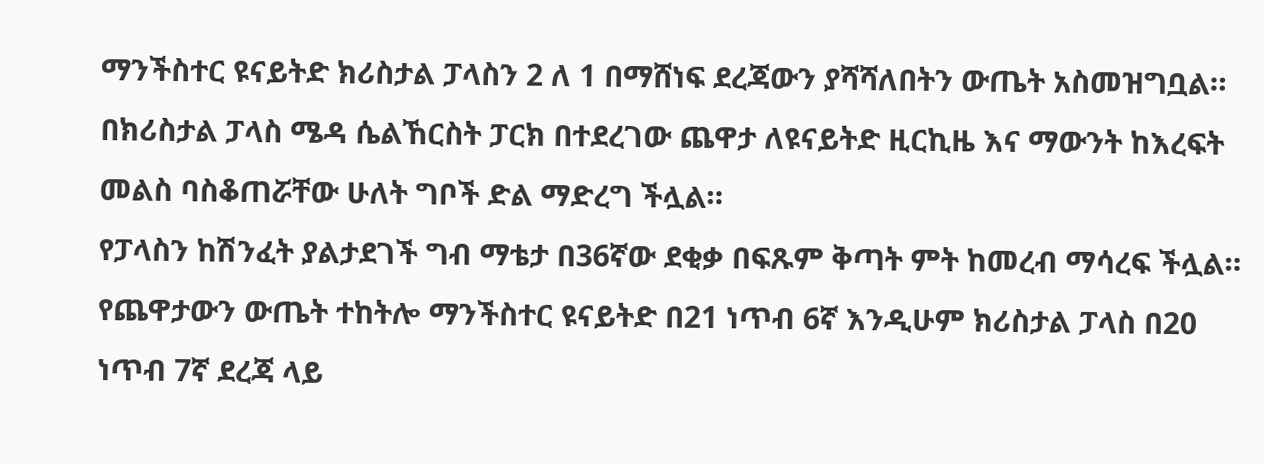ማንችስተር ዩናይትድ ክሪስታል ፓላስን 2 ለ 1 በማሸነፍ ደረጃውን ያሻሻለበትን ውጤት አስመዝግቧል።
በክሪስታል ፓላስ ሜዳ ሴልኸርስት ፓርክ በተደረገው ጨዋታ ለዩናይትድ ዚርኪዜ እና ማውንት ከእረፍት መልስ ባስቆጠሯቸው ሁለት ግቦች ድል ማድረግ ችሏል።
የፓላስን ከሽንፈት ያልታደገች ግብ ማቴታ በ36ኛው ደቂቃ በፍጹም ቅጣት ምት ከመረብ ማሳረፍ ችሏል።
የጨዋታውን ውጤት ተከትሎ ማንችስተር ዩናይትድ በ21 ነጥብ 6ኛ እንዲሁም ክሪስታል ፓላስ በ20 ነጥብ 7ኛ ደረጃ ላይ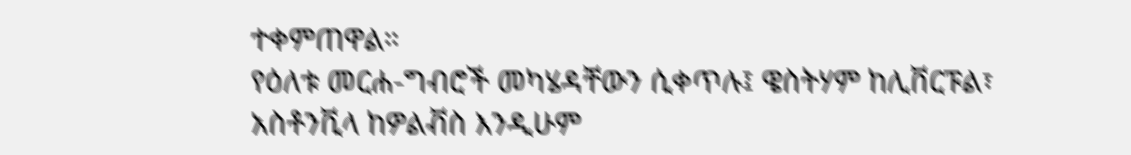ተቀምጠዋል።
የዕለቱ መርሐ-ግብሮች መካሄዳቸውን ሲቀጥሉ፤ ዌስትሃም ከሊቨርፑል፣ አስቶንቪላ ከዎልቭስ እንዲሁም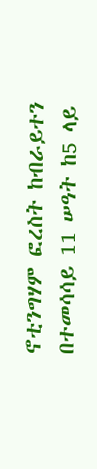ኖቲንግሃም ፎረስት ከብራይተን በተመሳሳይ 11 ሠዓት ከ5 ላይ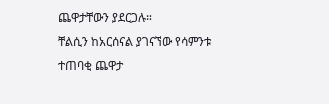ጨዋታቸውን ያደርጋሉ።
ቸልሲን ከአርሰናል ያገናኘው የሳምንቱ ተጠባቂ ጨዋታ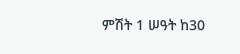ምሽት 1 ሠዓት ከ30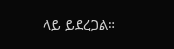ላይ ይደረጋል።